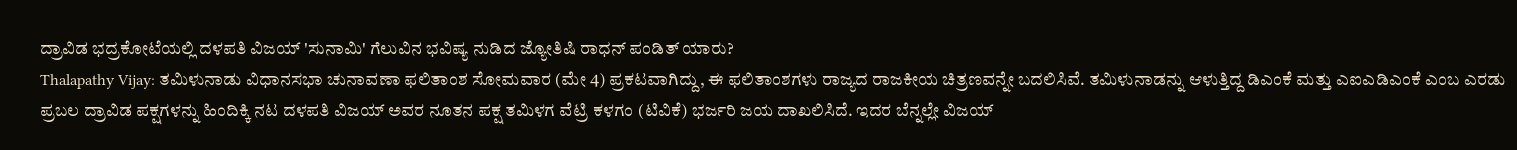ದ್ರಾವಿಡ ಭದ್ರಕೋಟೆಯಲ್ಲಿ ದಳಪತಿ ವಿಜಯ್ 'ಸುನಾಮಿ' ಗೆಲುವಿನ ಭವಿಷ್ಯ ನುಡಿದ ಜ್ಯೋತಿಷಿ ರಾಧನ್ ಪಂಡಿತ್ ಯಾರು?
Thalapathy Vijay: ತಮಿಳುನಾಡು ವಿಧಾನಸಭಾ ಚುನಾವಣಾ ಫಲಿತಾಂಶ ಸೋಮವಾರ (ಮೇ 4) ಪ್ರಕಟವಾಗಿದ್ದು, ಈ ಫಲಿತಾಂಶಗಳು ರಾಜ್ಯದ ರಾಜಕೀಯ ಚಿತ್ರಣವನ್ನೇ ಬದಲಿಸಿವೆ. ತಮಿಳುನಾಡನ್ನು ಆಳುತ್ತಿದ್ದ ಡಿಎಂಕೆ ಮತ್ತು ಎಐಎಡಿಎಂಕೆ ಎಂಬ ಎರಡು ಪ್ರಬಲ ದ್ರಾವಿಡ ಪಕ್ಷಗಳನ್ನು ಹಿಂದಿಕ್ಕಿ ನಟ ದಳಪತಿ ವಿಜಯ್ ಅವರ ನೂತನ ಪಕ್ಷ ತಮಿಳಗ ವೆಟ್ರಿ ಕಳಗಂ (ಟಿವಿಕೆ) ಭರ್ಜರಿ ಜಯ ದಾಖಲಿಸಿದೆ. ಇದರ ಬೆನ್ನಲ್ಲೇ ವಿಜಯ್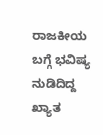ರಾಜಕೀಯ ಬಗ್ಗೆ ಭವಿಷ್ಯ ನುಡಿದಿದ್ದ ಖ್ಯಾತ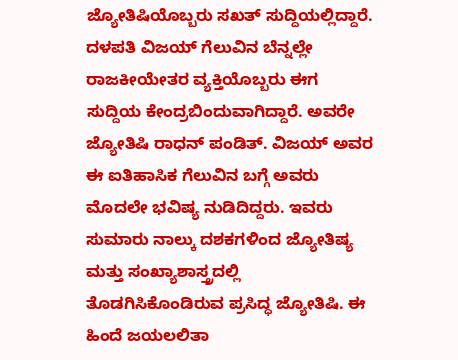ಜ್ಯೋತಿಷಿಯೊಬ್ಬರು ಸಖತ್ ಸುದ್ದಿಯಲ್ಲಿದ್ದಾರೆ.
ದಳಪತಿ ವಿಜಯ್ ಗೆಲುವಿನ ಬೆನ್ನಲ್ಲೇ ರಾಜಕೀಯೇತರ ವ್ಯಕ್ತಿಯೊಬ್ಬರು ಈಗ ಸುದ್ದಿಯ ಕೇಂದ್ರಬಿಂದುವಾಗಿದ್ದಾರೆ. ಅವರೇ ಜ್ಯೋತಿಷಿ ರಾಧನ್ ಪಂಡಿತ್. ವಿಜಯ್ ಅವರ ಈ ಐತಿಹಾಸಿಕ ಗೆಲುವಿನ ಬಗ್ಗೆ ಅವರು ಮೊದಲೇ ಭವಿಷ್ಯ ನುಡಿದಿದ್ದರು. ಇವರು ಸುಮಾರು ನಾಲ್ಕು ದಶಕಗಳಿಂದ ಜ್ಯೋತಿಷ್ಯ ಮತ್ತು ಸಂಖ್ಯಾಶಾಸ್ತ್ರದಲ್ಲಿ ತೊಡಗಿಸಿಕೊಂಡಿರುವ ಪ್ರಸಿದ್ಧ ಜ್ಯೋತಿಷಿ. ಈ ಹಿಂದೆ ಜಯಲಲಿತಾ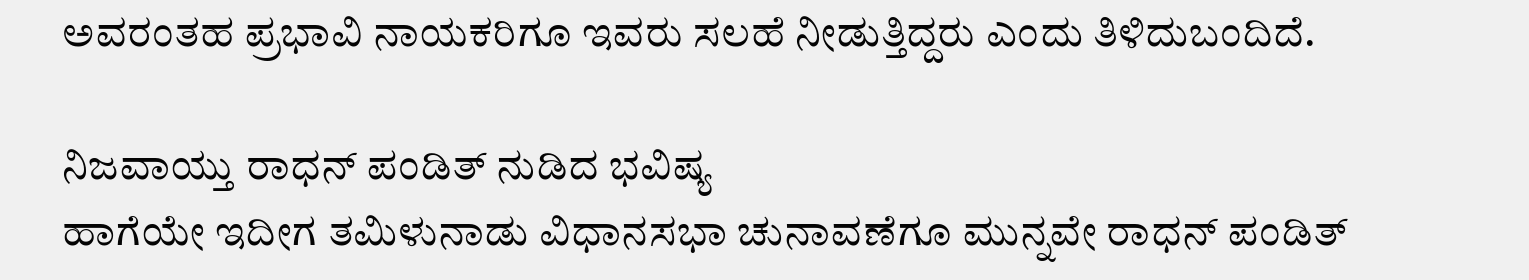ಅವರಂತಹ ಪ್ರಭಾವಿ ನಾಯಕರಿಗೂ ಇವರು ಸಲಹೆ ನೀಡುತ್ತಿದ್ದರು ಎಂದು ತಿಳಿದುಬಂದಿದೆ.

ನಿಜವಾಯ್ತು ರಾಧನ್ ಪಂಡಿತ್ ನುಡಿದ ಭವಿಷ್ಯ
ಹಾಗೆಯೇ ಇದೀಗ ತಮಿಳುನಾಡು ವಿಧಾನಸಭಾ ಚುನಾವಣೆಗೂ ಮುನ್ನವೇ ರಾಧನ್ ಪಂಡಿತ್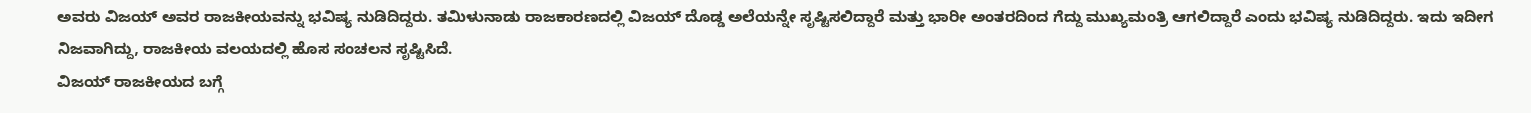ಅವರು ವಿಜಯ್ ಅವರ ರಾಜಕೀಯವನ್ನು ಭವಿಷ್ಯ ನುಡಿದಿದ್ದರು. ತಮಿಳುನಾಡು ರಾಜಕಾರಣದಲ್ಲಿ ವಿಜಯ್ ದೊಡ್ಡ ಅಲೆಯನ್ನೇ ಸೃಷ್ಟಿಸಲಿದ್ದಾರೆ ಮತ್ತು ಭಾರೀ ಅಂತರದಿಂದ ಗೆದ್ದು ಮುಖ್ಯಮಂತ್ರಿ ಆಗಲಿದ್ದಾರೆ ಎಂದು ಭವಿಷ್ಯ ನುಡಿದಿದ್ದರು. ಇದು ಇದೀಗ ನಿಜವಾಗಿದ್ದು, ರಾಜಕೀಯ ವಲಯದಲ್ಲಿ ಹೊಸ ಸಂಚಲನ ಸೃಷ್ಟಿಸಿದೆ.
ವಿಜಯ್ ರಾಜಕೀಯದ ಬಗ್ಗೆ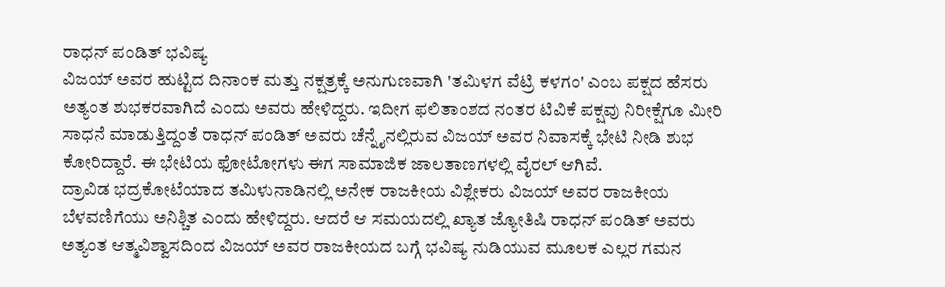ರಾಧನ್ ಪಂಡಿತ್ ಭವಿಷ್ಯ
ವಿಜಯ್ ಅವರ ಹುಟ್ಟಿದ ದಿನಾಂಕ ಮತ್ತು ನಕ್ಷತ್ರಕ್ಕೆ ಅನುಗುಣವಾಗಿ 'ತಮಿಳಗ ವೆಟ್ರಿ ಕಳಗಂ' ಎಂಬ ಪಕ್ಷದ ಹೆಸರು ಅತ್ಯಂತ ಶುಭಕರವಾಗಿದೆ ಎಂದು ಅವರು ಹೇಳಿದ್ದರು. ಇದೀಗ ಫಲಿತಾಂಶದ ನಂತರ ಟಿವಿಕೆ ಪಕ್ಷವು ನಿರೀಕ್ಷೆಗೂ ಮೀರಿ ಸಾಧನೆ ಮಾಡುತ್ತಿದ್ದಂತೆ ರಾಧನ್ ಪಂಡಿತ್ ಅವರು ಚೆನ್ನೈನಲ್ಲಿರುವ ವಿಜಯ್ ಅವರ ನಿವಾಸಕ್ಕೆ ಭೇಟಿ ನೀಡಿ ಶುಭ ಕೋರಿದ್ದಾರೆ. ಈ ಭೇಟಿಯ ಫೋಟೋಗಳು ಈಗ ಸಾಮಾಜಿಕ ಜಾಲತಾಣಗಳಲ್ಲಿ ವೈರಲ್ ಆಗಿವೆ.
ದ್ರಾವಿಡ ಭದ್ರಕೋಟೆಯಾದ ತಮಿಳುನಾಡಿನಲ್ಲಿ ಅನೇಕ ರಾಜಕೀಯ ವಿಶ್ಲೇಕರು ವಿಜಯ್ ಅವರ ರಾಜಕೀಯ ಬೆಳವಣಿಗೆಯು ಅನಿಶ್ಚಿತ ಎಂದು ಹೇಳಿದ್ದರು. ಆದರೆ ಆ ಸಮಯದಲ್ಲಿ ಖ್ಯಾತ ಜ್ಯೋತಿಷಿ ರಾಧನ್ ಪಂಡಿತ್ ಅವರು ಅತ್ಯಂತ ಆತ್ಮವಿಶ್ವಾಸದಿಂದ ವಿಜಯ್ ಅವರ ರಾಜಕೀಯದ ಬಗ್ಗೆ ಭವಿಷ್ಯ ನುಡಿಯುವ ಮೂಲಕ ಎಲ್ಲರ ಗಮನ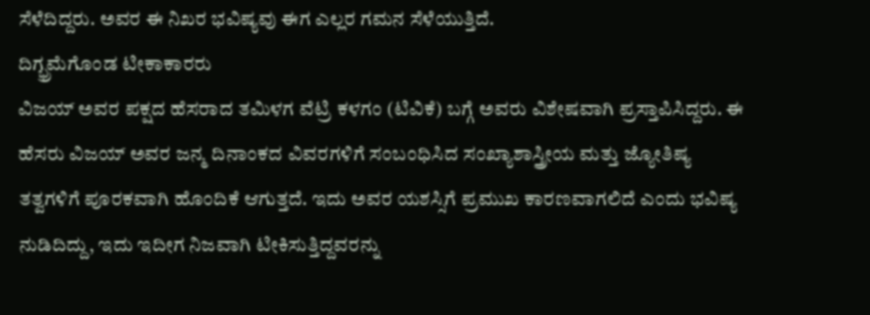ಸೆಳೆದಿದ್ದರು. ಅವರ ಈ ನಿಖರ ಭವಿಷ್ಯವು ಈಗ ಎಲ್ಲರ ಗಮನ ಸೆಳೆಯುತ್ತಿದೆ.
ದಿಗ್ಭ್ರಮೆಗೊಂಡ ಟೀಕಾಕಾರರು
ವಿಜಯ್ ಅವರ ಪಕ್ಷದ ಹೆಸರಾದ ತಮಿಳಗ ವೆಟ್ರಿ ಕಳಗಂ (ಟಿವಿಕೆ) ಬಗ್ಗೆ ಅವರು ವಿಶೇಷವಾಗಿ ಪ್ರಸ್ತಾಪಿಸಿದ್ದರು. ಈ ಹೆಸರು ವಿಜಯ್ ಅವರ ಜನ್ಮ ದಿನಾಂಕದ ವಿವರಗಳಿಗೆ ಸಂಬಂಧಿಸಿದ ಸಂಖ್ಯಾಶಾಸ್ತ್ರೀಯ ಮತ್ತು ಜ್ಯೋತಿಷ್ಯ ತತ್ವಗಳಿಗೆ ಪೂರಕವಾಗಿ ಹೊಂದಿಕೆ ಆಗುತ್ತದೆ. ಇದು ಅವರ ಯಶಸ್ಸಿಗೆ ಪ್ರಮುಖ ಕಾರಣವಾಗಲಿದೆ ಎಂದು ಭವಿಷ್ಯ ನುಡಿದಿದ್ದು, ಇದು ಇದೀಗ ನಿಜವಾಗಿ ಟೀಕಿಸುತ್ತಿದ್ದವರನ್ನು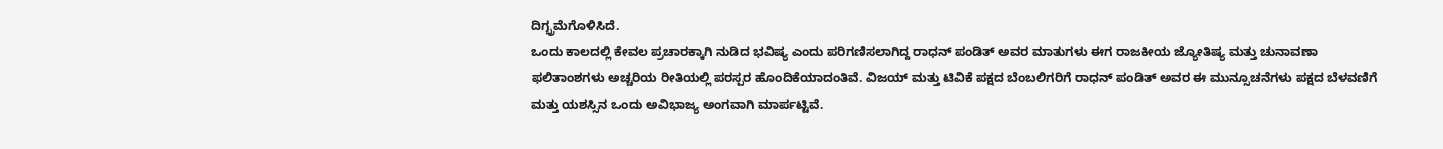ದಿಗ್ಭ್ರಮೆಗೊಳಿಸಿದೆ.
ಒಂದು ಕಾಲದಲ್ಲಿ ಕೇವಲ ಪ್ರಚಾರಕ್ಕಾಗಿ ನುಡಿದ ಭವಿಷ್ಯ ಎಂದು ಪರಿಗಣಿಸಲಾಗಿದ್ದ ರಾಧನ್ ಪಂಡಿತ್ ಅವರ ಮಾತುಗಳು ಈಗ ರಾಜಕೀಯ ಜ್ಯೋತಿಷ್ಯ ಮತ್ತು ಚುನಾವಣಾ ಫಲಿತಾಂಶಗಳು ಅಚ್ಚರಿಯ ರೀತಿಯಲ್ಲಿ ಪರಸ್ಪರ ಹೊಂದಿಕೆಯಾದಂತಿವೆ. ವಿಜಯ್ ಮತ್ತು ಟಿವಿಕೆ ಪಕ್ಷದ ಬೆಂಬಲಿಗರಿಗೆ ರಾಧನ್ ಪಂಡಿತ್ ಅವರ ಈ ಮುನ್ಸೂಚನೆಗಳು ಪಕ್ಷದ ಬೆಳವಣಿಗೆ ಮತ್ತು ಯಶಸ್ಸಿನ ಒಂದು ಅವಿಭಾಜ್ಯ ಅಂಗವಾಗಿ ಮಾರ್ಪಟ್ಟಿವೆ.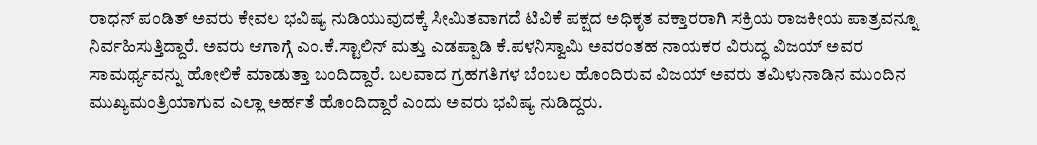ರಾಧನ್ ಪಂಡಿತ್ ಅವರು ಕೇವಲ ಭವಿಷ್ಯ ನುಡಿಯುವುದಕ್ಕೆ ಸೀಮಿತವಾಗದೆ ಟಿವಿಕೆ ಪಕ್ಷದ ಅಧಿಕೃತ ವಕ್ತಾರರಾಗಿ ಸಕ್ರಿಯ ರಾಜಕೀಯ ಪಾತ್ರವನ್ನೂ ನಿರ್ವಹಿಸುತ್ತಿದ್ದಾರೆ. ಅವರು ಆಗಾಗ್ಗೆ ಎಂ.ಕೆ.ಸ್ಟಾಲಿನ್ ಮತ್ತು ಎಡಪ್ಪಾಡಿ ಕೆ.ಪಳನಿಸ್ವಾಮಿ ಅವರಂತಹ ನಾಯಕರ ವಿರುದ್ಧ ವಿಜಯ್ ಅವರ ಸಾಮರ್ಥ್ಯವನ್ನು ಹೋಲಿಕೆ ಮಾಡುತ್ತಾ ಬಂದಿದ್ದಾರೆ. ಬಲವಾದ ಗ್ರಹಗತಿಗಳ ಬೆಂಬಲ ಹೊಂದಿರುವ ವಿಜಯ್ ಅವರು ತಮಿಳುನಾಡಿನ ಮುಂದಿನ ಮುಖ್ಯಮಂತ್ರಿಯಾಗುವ ಎಲ್ಲಾ ಅರ್ಹತೆ ಹೊಂದಿದ್ದಾರೆ ಎಂದು ಅವರು ಭವಿಷ್ಯ ನುಡಿದ್ದರು.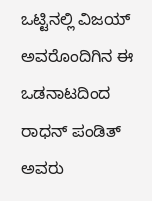ಒಟ್ಟಿನಲ್ಲಿ ವಿಜಯ್ ಅವರೊಂದಿಗಿನ ಈ ಒಡನಾಟದಿಂದ ರಾಧನ್ ಪಂಡಿತ್ ಅವರು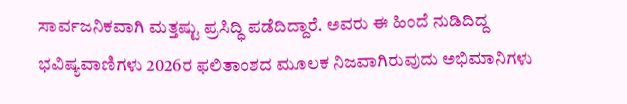ಸಾರ್ವಜನಿಕವಾಗಿ ಮತ್ತಷ್ಟು ಪ್ರಸಿದ್ಧಿ ಪಡೆದಿದ್ದಾರೆ. ಅವರು ಈ ಹಿಂದೆ ನುಡಿದಿದ್ದ ಭವಿಷ್ಯವಾಣಿಗಳು 2026ರ ಫಲಿತಾಂಶದ ಮೂಲಕ ನಿಜವಾಗಿರುವುದು ಅಭಿಮಾನಿಗಳು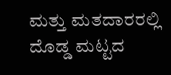ಮತ್ತು ಮತದಾರರಲ್ಲಿ ದೊಡ್ಡ ಮಟ್ಟದ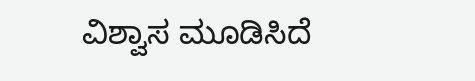ವಿಶ್ವಾಸ ಮೂಡಿಸಿದೆ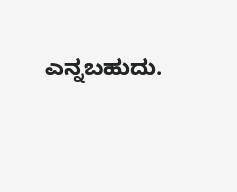ಎನ್ನಬಹುದು.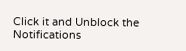Click it and Unblock the Notifications